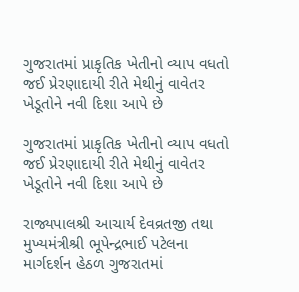ગુજરાતમાં પ્રાકૃતિક ખેતીનો વ્યાપ વધતો જઈ પ્રેરણાદાયી રીતે મેથીનું વાવેતર ખેડૂતોને નવી દિશા આપે છે

ગુજરાતમાં પ્રાકૃતિક ખેતીનો વ્યાપ વધતો જઈ પ્રેરણાદાયી રીતે મેથીનું વાવેતર ખેડૂતોને નવી દિશા આપે છે

રાજ્યપાલશ્રી આચાર્ય દેવવ્રતજી તથા મુખ્યમંત્રીશ્રી ભૂપેન્દ્રભાઈ પટેલના માર્ગદર્શન હેઠળ ગુજરાતમાં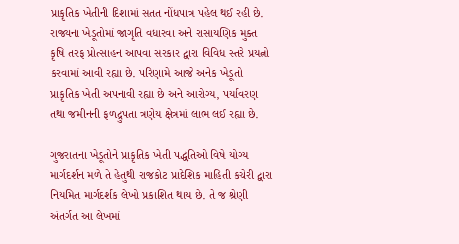પ્રાકૃતિક ખેતીની દિશામાં સતત નોંધપાત્ર પહેલ થઈ રહી છે. રાજ્યના ખેડૂતોમાં જાગૃતિ વધારવા અને રાસાયણિક મુક્ત કૃષિ તરફ પ્રોત્સાહન આપવા સરકાર દ્વારા વિવિધ સ્તરે પ્રયત્નો કરવામાં આવી રહ્યા છે. પરિણામે આજે અનેક ખેડૂતો પ્રાકૃતિક ખેતી અપનાવી રહ્યા છે અને આરોગ્ય, પર્યાવરણ તથા જમીનની ફળદ્રુપતા ત્રણેય ક્ષેત્રમાં લાભ લઈ રહ્યા છે.

ગુજરાતના ખેડૂતોને પ્રાકૃતિક ખેતી પદ્ધતિઓ વિષે યોગ્ય માર્ગદર્શન મળે તે હેતુથી રાજકોટ પ્રાદેશિક માહિતી કચેરી દ્વારા નિયમિત માર્ગદર્શક લેખો પ્રકાશિત થાય છે. તે જ શ્રેણી અંતર્ગત આ લેખમાં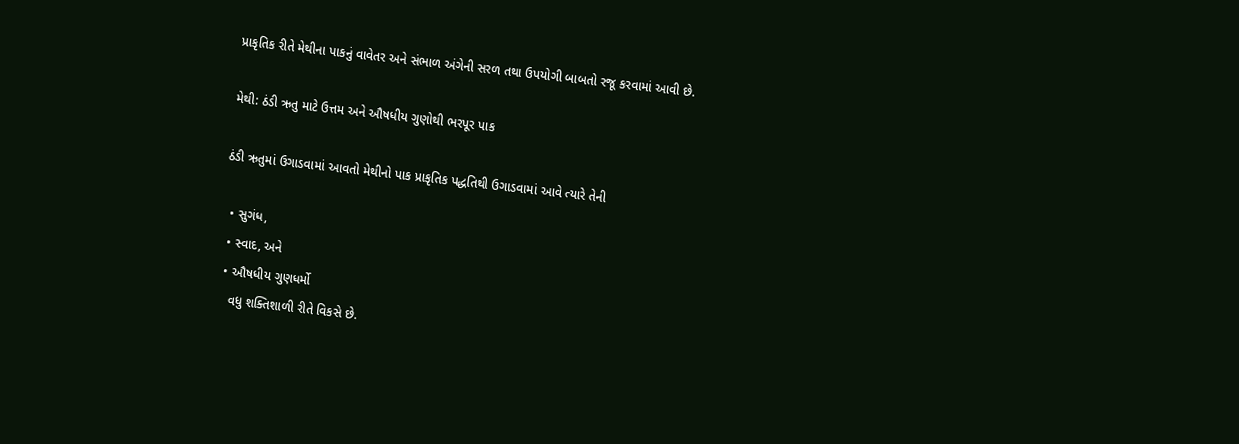પ્રાકૃતિક રીતે મેથીના પાકનું વાવેતર અને સંભાળ અંગેની સરળ તથા ઉપયોગી બાબતો રજૂ કરવામાં આવી છે.

મેથી: ઠંડી ઋતુ માટે ઉત્તમ અને ઔષધીય ગુણોથી ભરપૂર પાક

ઠંડી ઋતુમાં ઉગાડવામાં આવતો મેથીનો પાક પ્રાકૃતિક પદ્ધતિથી ઉગાડવામાં આવે ત્યારે તેની

  • સુગંધ,
  • સ્વાદ, અને
  • ઔષધીય ગુણધર્મો
    વધુ શક્તિશાળી રીતે વિકસે છે.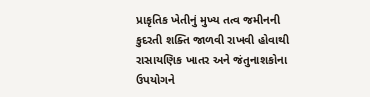પ્રાકૃતિક ખેતીનું મુખ્ય તત્વ જમીનની કુદરતી શક્તિ જાળવી રાખવી હોવાથી રાસાયણિક ખાતર અને જંતુનાશકોના ઉપયોગને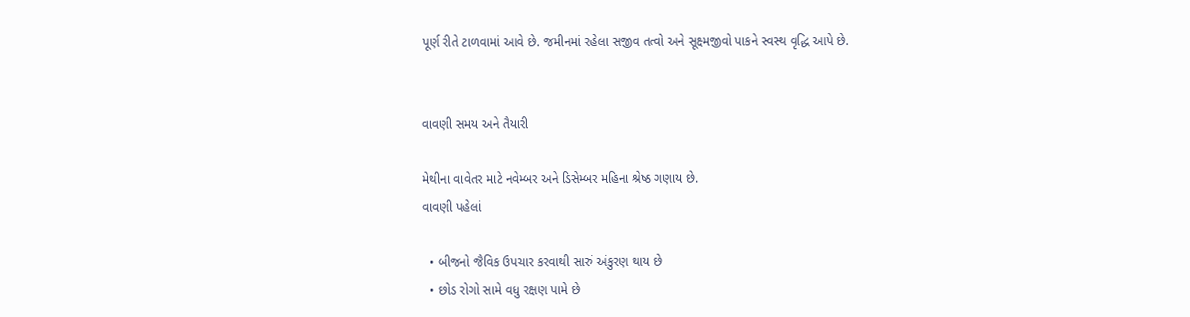પૂર્ણ રીતે ટાળવામાં આવે છે. જમીનમાં રહેલા સજીવ તત્વો અને સૂક્ષ્મજીવો પાકને સ્વસ્થ વૃદ્ધિ આપે છે.


વાવણી સમય અને તૈયારી

મેથીના વાવેતર માટે નવેમ્બર અને ડિસેમ્બર મહિના શ્રેષ્ઠ ગણાય છે.
વાવણી પહેલાં

  • બીજનો જૈવિક ઉપચાર કરવાથી સારું અંકુરણ થાય છે
  • છોડ રોગો સામે વધુ રક્ષણ પામે છે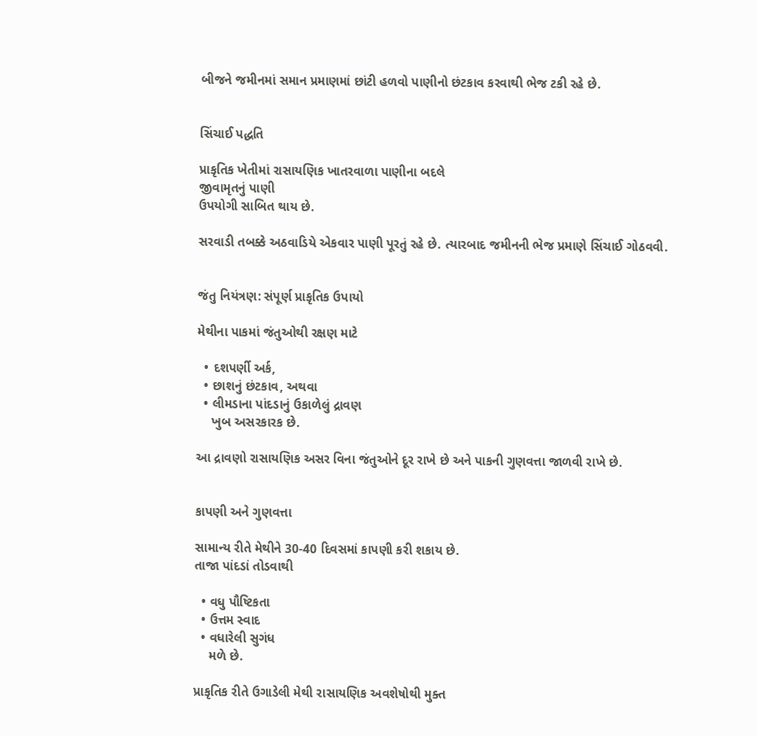બીજને જમીનમાં સમાન પ્રમાણમાં છાંટી હળવો પાણીનો છંટકાવ કરવાથી ભેજ ટકી રહે છે.


સિંચાઈ પદ્ધતિ

પ્રાકૃતિક ખેતીમાં રાસાયણિક ખાતરવાળા પાણીના બદલે
જીવામૃતનું પાણી
ઉપયોગી સાબિત થાય છે.

સરવાડી તબક્કે અઠવાડિયે એકવાર પાણી પૂરતું રહે છે. ત્યારબાદ જમીનની ભેજ પ્રમાણે સિંચાઈ ગોઠવવી.


જંતુ નિયંત્રણ: સંપૂર્ણ પ્રાકૃતિક ઉપાયો

મેથીના પાકમાં જંતુઓથી રક્ષણ માટે

  • દશપર્ણી અર્ક,
  • છાશનું છંટકાવ, અથવા
  • લીમડાના પાંદડાનું ઉકાળેલું દ્રાવણ
    ખુબ અસરકારક છે.

આ દ્રાવણો રાસાયણિક અસર વિના જંતુઓને દૂર રાખે છે અને પાકની ગુણવત્તા જાળવી રાખે છે.


કાપણી અને ગુણવત્તા

સામાન્ય રીતે મેથીને 30-40 દિવસમાં કાપણી કરી શકાય છે.
તાજા પાંદડાં તોડવાથી

  • વધુ પૌષ્ટિકતા
  • ઉત્તમ સ્વાદ
  • વધારેલી સુગંધ
    મળે છે.

પ્રાકૃતિક રીતે ઉગાડેલી મેથી રાસાયણિક અવશેષોથી મુક્ત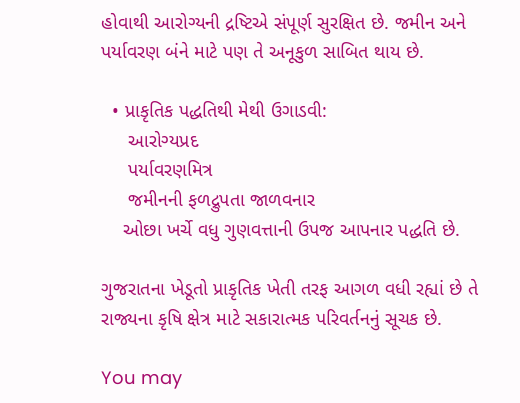હોવાથી આરોગ્યની દ્રષ્ટિએ સંપૂર્ણ સુરક્ષિત છે. જમીન અને પર્યાવરણ બંને માટે પણ તે અનૂકુળ સાબિત થાય છે.

  • પ્રાકૃતિક પદ્ધતિથી મેથી ઉગાડવી:
     આરોગ્યપ્રદ
     પર્યાવરણમિત્ર
     જમીનની ફળદ્રુપતા જાળવનાર
    ઓછા ખર્ચે વધુ ગુણવત્તાની ઉપજ આપનાર પદ્ધતિ છે.

ગુજરાતના ખેડૂતો પ્રાકૃતિક ખેતી તરફ આગળ વધી રહ્યાં છે તે રાજ્યના કૃષિ ક્ષેત્ર માટે સકારાત્મક પરિવર્તનનું સૂચક છે.

You may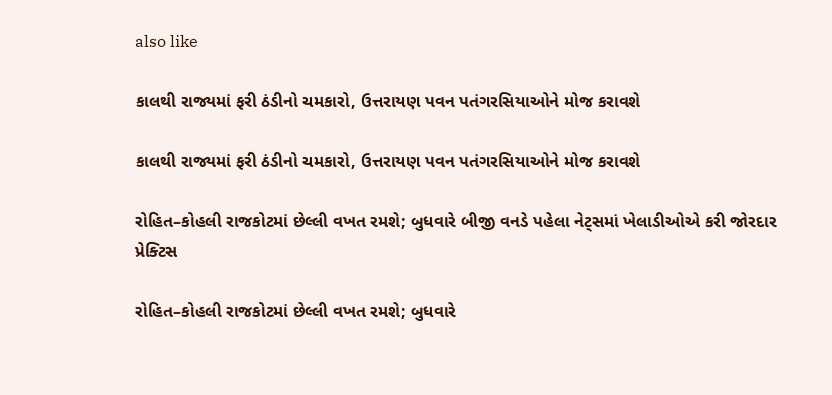also like

કાલથી રાજ્યમાં ફરી ઠંડીનો ચમકારો, ઉત્તરાયણ પવન પતંગરસિયાઓને મોજ કરાવશે

કાલથી રાજ્યમાં ફરી ઠંડીનો ચમકારો, ઉત્તરાયણ પવન પતંગરસિયાઓને મોજ કરાવશે

રોહિત–કોહલી રાજકોટમાં છેલ્લી વખત રમશે; બુધવારે બીજી વનડે પહેલા નેટ્સમાં ખેલાડીઓએ કરી જોરદાર પ્રેક્ટિસ

રોહિત–કોહલી રાજકોટમાં છેલ્લી વખત રમશે; બુધવારે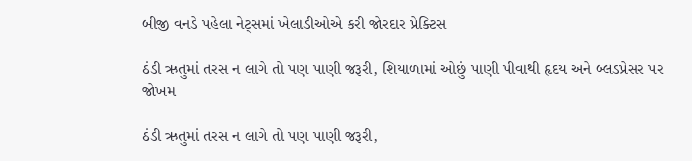બીજી વનડે પહેલા નેટ્સમાં ખેલાડીઓએ કરી જોરદાર પ્રેક્ટિસ

ઠંડી ઋતુમાં તરસ ન લાગે તો પણ પાણી જરૂરી, શિયાળામાં ઓછું પાણી પીવાથી હૃદય અને બ્લડપ્રેસર પર જોખમ

ઠંડી ઋતુમાં તરસ ન લાગે તો પણ પાણી જરૂરી,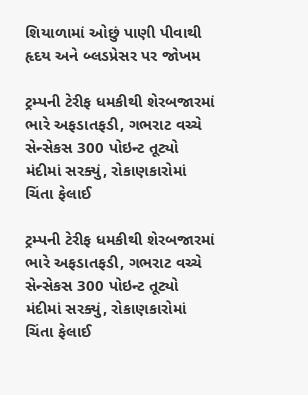શિયાળામાં ઓછું પાણી પીવાથી હૃદય અને બ્લડપ્રેસર પર જોખમ

ટ્રમ્પની ટેરીફ ધમકીથી શેરબજારમાં ભારે અફડાતફડી, ગભરાટ વચ્ચે સેન્સેકસ 300 પોઇન્ટ તૂટ્યો મંદીમાં સરક્યું, રોકાણકારોમાં ચિંતા ફેલાઈ

ટ્રમ્પની ટેરીફ ધમકીથી શેરબજારમાં ભારે અફડાતફડી, ગભરાટ વચ્ચે સેન્સેકસ 300 પોઇન્ટ તૂટ્યો મંદીમાં સરક્યું, રોકાણકારોમાં ચિંતા ફેલાઈ